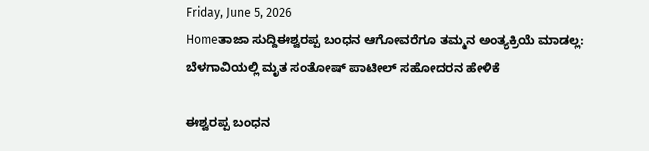Friday, June 5, 2026
Homeತಾಜಾ ಸುದ್ದಿಈಶ್ವರಪ್ಪ ಬಂಧನ ಆಗೋವರೆಗೂ ತಮ್ಮನ ಅಂತ್ಯಕ್ರಿಯೆ ಮಾಡಲ್ಲ: ಬೆಳಗಾವಿಯಲ್ಲಿ ಮೃತ ಸಂತೋಷ್‌ ಪಾಟೀಲ್‌ ಸಹೋದರನ ಹೇಳಿಕೆ

ಈಶ್ವರಪ್ಪ ಬಂಧನ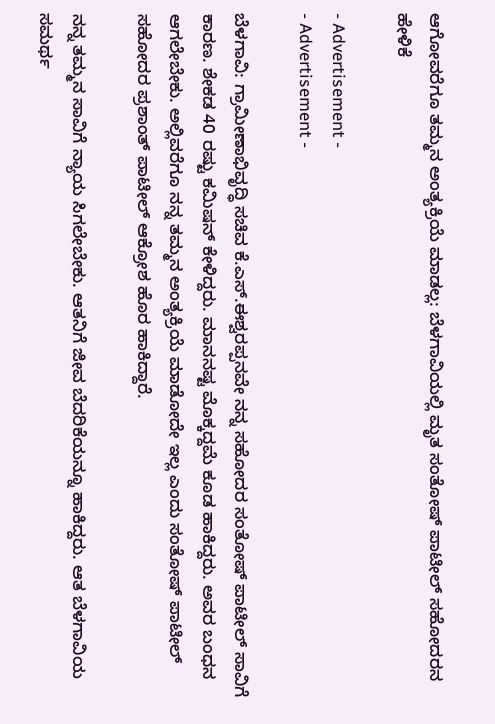ಆಗೋವರೆಗೂ ತಮ್ಮನ ಅಂತ್ಯಕ್ರಿಯೆ ಮಾಡಲ್ಲ: ಬೆಳಗಾವಿಯಲ್ಲಿ ಮೃತ ಸಂತೋಷ್‌ ಪಾಟೀಲ್‌ ಸಹೋದರನ ಹೇಳಿಕೆ

- Advertisement -
- Advertisement -

ಬೆಳಗಾವಿ: ಗ್ರಾಮೀಣಾಭಿವೃದ್ಧಿ ಸಚಿವ ಕೆ.ಎಸ್.ಈಶ್ವರಪ್ಪನವೇ ನನ್ನ ಸಹೋದರ ಸಂತೋಷ್ ಪಾಟೀಲ್ ಸಾವಿಗೆ ಕಾರಣ. ಶೇಕಡ 40 ರಷ್ಟು ಕಮಿಷನ್ ಕೇಳಿದ್ದರು. ಮಾನನಷ್ಟ ಮೊಕ್ಕದ್ದಮೆ ಕೂಡ ಹಾಕಿದ್ದರು. ಅವರ ಬಂಧನ ಆಗಲೇಬೇಕು. ಅಲ್ಲಿವರೆಗೂ ನನ್ನ ತಮ್ಮನ ಅಂತ್ಯಕ್ರಿಯೆ ಮಾಡೋದೇ ಇಲ್ಲ ಎಂದು ಸಂತೋಷ್ ಪಾಟೀಲ್ ಸಹೋದರ ಪ್ರಶಾಂತ್ ಪಾಟೀಲ್ ಆಕ್ರೋಶ ಹೊರ ಹಾಕಿದ್ದಾರೆ.

ನನ್ನ ತಮ್ಮನ ಸಾವಿಗೆ ನ್ಯಾಯ ಸಿಗಲೇಬೇಕು. ಆತನಿಗೆ ಜೀವ ಬೆದರಿಕೆಯನ್ನೂ ಹಾಕಿದ್ದರು. ಆತ ಬೆಳಗಾವಿಯ ಸಮರ್ಥ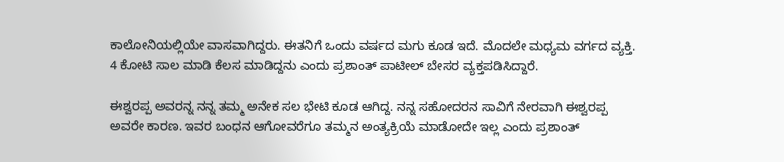ಕಾಲೋನಿಯಲ್ಲಿಯೇ ವಾಸವಾಗಿದ್ದರು. ಈತನಿಗೆ ಒಂದು ವರ್ಷದ ಮಗು ಕೂಡ ಇದೆ. ಮೊದಲೇ ಮಧ್ಯಮ ವರ್ಗದ ವ್ಯಕ್ತಿ. 4 ಕೋಟಿ ಸಾಲ ಮಾಡಿ ಕೆಲಸ ಮಾಡಿದ್ದನು ಎಂದು ಪ್ರಶಾಂತ್ ಪಾಟೀಲ್ ಬೇಸರ ವ್ಯಕ್ತಪಡಿಸಿದ್ದಾರೆ.

ಈಶ್ವರಪ್ಪ ಅವರನ್ನ ನನ್ನ ತಮ್ಮ ಅನೇಕ ಸಲ ಭೇಟಿ ಕೂಡ ಆಗಿದ್ದ. ನನ್ನ ಸಹೋದರನ ಸಾವಿಗೆ ನೇರವಾಗಿ ಈಶ್ವರಪ್ಪ ಅವರೇ ಕಾರಣ. ಇವರ ಬಂಧನ ಆಗೋವರೆಗೂ ತಮ್ಮನ ಅಂತ್ಯಕ್ರಿಯೆ ಮಾಡೋದೇ ಇಲ್ಲ ಎಂದು ಪ್ರಶಾಂತ್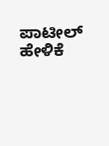ಪಾಟೀಲ್ ಹೇಳಿಕೆ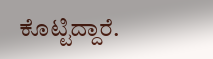ಕೊಟ್ಟಿದ್ದಾರೆ.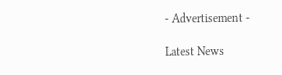- Advertisement -

Latest News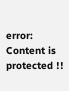error: Content is protected !!